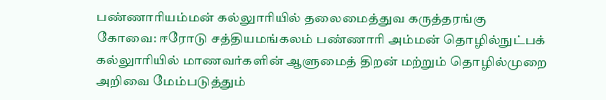பண்ணாரியம்மன் கல்லுாரியில் தலைமைத்துவ கருத்தரங்கு
கோவை: ஈரோடு சத்தியமங்கலம் பண்ணாரி அம்மன் தொழில்நுட்பக் கல்லுாரியில் மாணவர்களின் ஆளுமைத் திறன் மற்றும் தொழில்முறை அறிவை மேம்படுத்தும்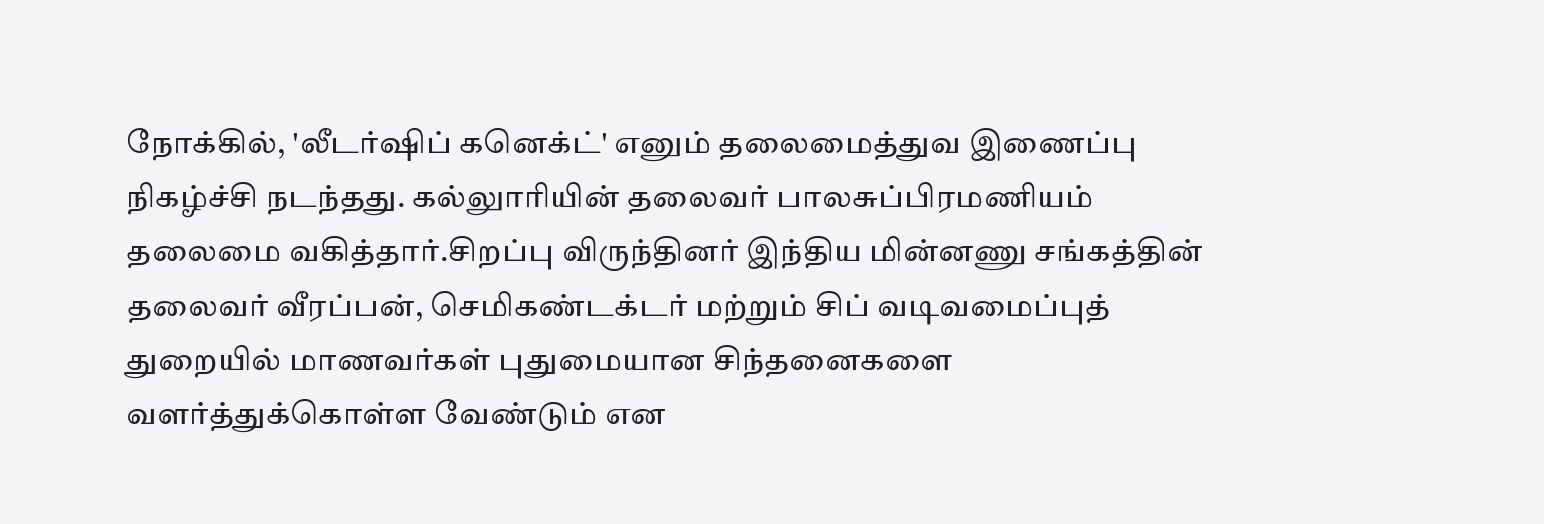நோக்கில், 'லீடர்ஷிப் கனெக்ட்' எனும் தலைமைத்துவ இணைப்பு நிகழ்ச்சி நடந்தது. கல்லுாரியின் தலைவர் பாலசுப்பிரமணியம் தலைமை வகித்தார்.சிறப்பு விருந்தினர் இந்திய மின்னணு சங்கத்தின் தலைவர் வீரப்பன், செமிகண்டக்டர் மற்றும் சிப் வடிவமைப்புத் துறையில் மாணவர்கள் புதுமையான சிந்தனைகளை வளர்த்துக்கொள்ள வேண்டும் என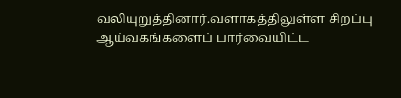வலியுறுத்தினார்.வளாகத்திலுள்ள சிறப்பு ஆய்வகங்களைப் பார்வையிட்ட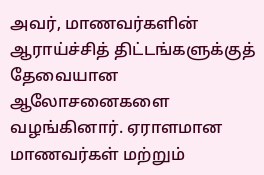அவர், மாணவர்களின் ஆராய்ச்சித் திட்டங்களுக்குத் தேவையான ஆலோசனைகளை வழங்கினார். ஏராளமான மாணவர்கள் மற்றும்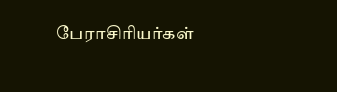பேராசிரியர்கள்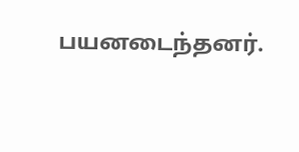பயனடைந்தனர்.